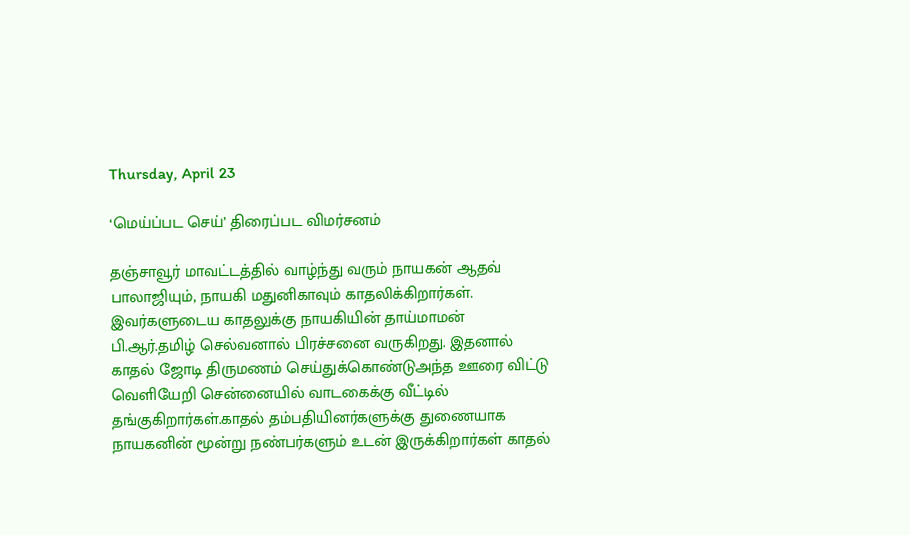Thursday, April 23

‘மெய்ப்பட செய்’ திரைப்பட விமர்சனம்

தஞ்சாவூர் மாவட்டத்தில் வாழ்ந்து வரும் நாயகன் ஆதவ் பாலாஜியும், நாயகி மதுனிகாவும் காதலிக்கிறார்கள். இவர்களுடைய காதலுக்கு நாயகியின் தாய்மாமன் பி.ஆர்.தமிழ் செல்வனால் பிரச்சனை வருகிறது. இதனால் காதல் ஜோடி திருமணம் செய்துக்கொண்டுஅந்த ஊரை விட்டு வெளியேறி சென்னையில் வாடகைக்கு வீட்டில் தங்குகிறார்கள்.காதல் தம்பதியினர்களுக்கு துணையாக நாயகனின் மூன்று நண்பர்களும் உடன் இருக்கிறார்கள் காதல்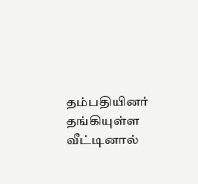தம்பதியினர் தங்கியுள்ள வீட்டினால்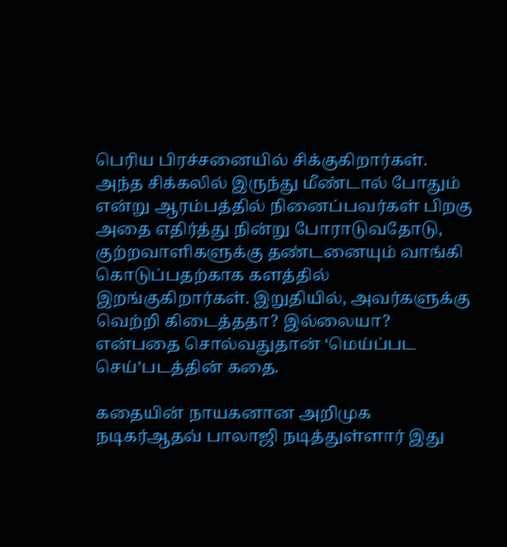பெரிய பிரச்சனையில் சிக்குகிறார்கள். அந்த சிக்கலில் இருந்து மீண்டால் போதும் என்று ஆரம்பத்தில் நினைப்பவர்கள் பிறகு அதை எதிர்த்து நின்று போராடுவதோடு, குற்றவாளிகளுக்கு தண்டனையும் வாங்கி கொடுப்பதற்காக களத்தில் இறங்குகிறார்கள். இறுதியில், அவர்களுக்கு வெற்றி கிடைத்ததா? இல்லையா? என்பதை சொல்வதுதான் ‘மெய்ப்பட செய்’படத்தின் கதை.

கதையின் நாயகனான அறிமுக நடிகர்ஆதவ் பாலாஜி நடித்துள்ளார் இது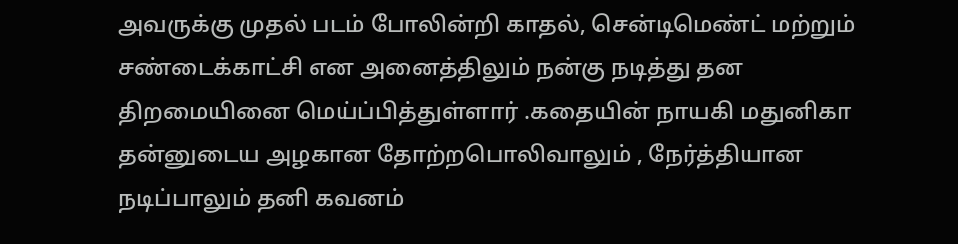அவருக்கு முதல் படம் போலின்றி காதல், சென்டிமெண்ட் மற்றும் சண்டைக்காட்சி என அனைத்திலும் நன்கு நடித்து தன திறமையினை மெய்ப்பித்துள்ளார் .கதையின் நாயகி மதுனிகா தன்னுடைய அழகான தோற்றபொலிவாலும் , நேர்த்தியான நடிப்பாலும் தனி கவனம்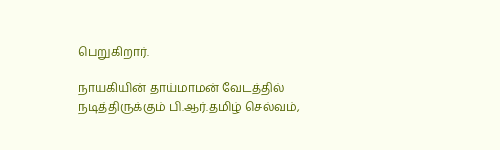பெறுகிறார்.

நாயகியின் தாய்மாமன் வேடத்தில் நடித்திருக்கும் பி.ஆர்.தமிழ் செல்வம்,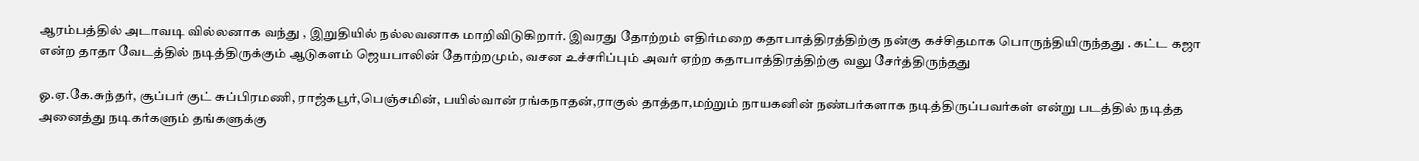ஆரம்பத்தில் அடாவடி வில்லனாக வந்து , இறுதியில் நல்லவனாக மாறிவிடுகிறார். இவரது தோற்றம் எதிர்மறை கதாபாத்திரத்திற்கு நன்கு கச்சிதமாக பொருந்தியிருந்தது . கட்ட கஜா என்ற தாதா வேடத்தில் நடித்திருக்கும் ஆடுகளம் ஜெயபாலின் தோற்றமும், வசன உச்சரிப்பும் அவர் ஏற்ற கதாபாத்திரத்திற்கு வலு சேர்த்திருந்தது

ஓ.ஏ.கே.சுந்தர், சூப்பர் குட் சுப்பிரமணி, ராஜ்கபூர்,பெஞ்சமின், பயில்வான் ரங்கநாதன்,ராகுல் தாத்தா,மற்றும் நாயகனின் நண்பர்களாக நடித்திருப்பவர்கள் என்று படத்தில் நடித்த அனைத்து நடிகர்களும் தங்களுக்கு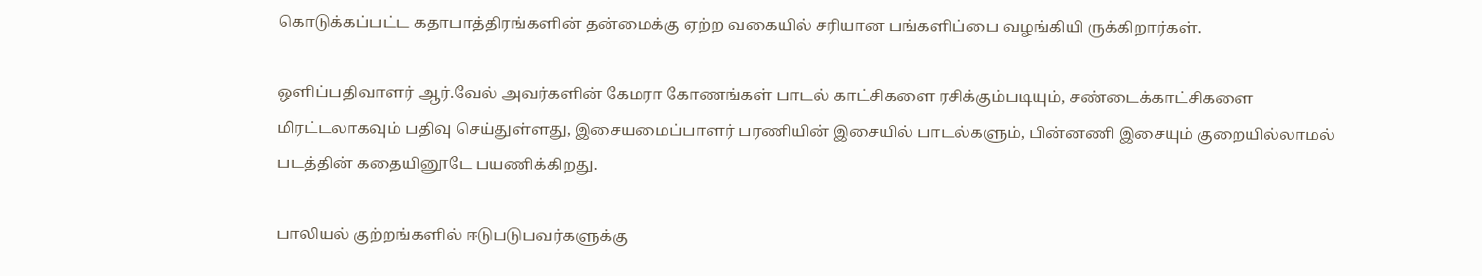கொடுக்கப்பட்ட கதாபாத்திரங்களின் தன்மைக்கு ஏற்ற வகையில் சரியான பங்களிப்பை வழங்கியி ருக்கிறார்கள்.

ஒளிப்பதிவாளர் ஆர்.வேல் அவர்களின் கேமரா கோணங்கள் பாடல் காட்சிகளை ரசிக்கும்படியும், சண்டைக்காட்சிகளை மிரட்டலாகவும் பதிவு செய்துள்ளது, இசையமைப்பாளர் பரணியின் இசையில் பாடல்களும், பின்னணி இசையும் குறையில்லாமல் படத்தின் கதையினூடே பயணிக்கிறது.

பாலியல் குற்றங்களில் ஈடுபடுபவர்களுக்கு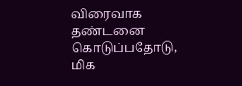விரைவாக தண்டனை கொடுப்பதோடு, மிக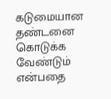கடுமையான தண்டனை கொடுக்க வேண்டும் என்பதை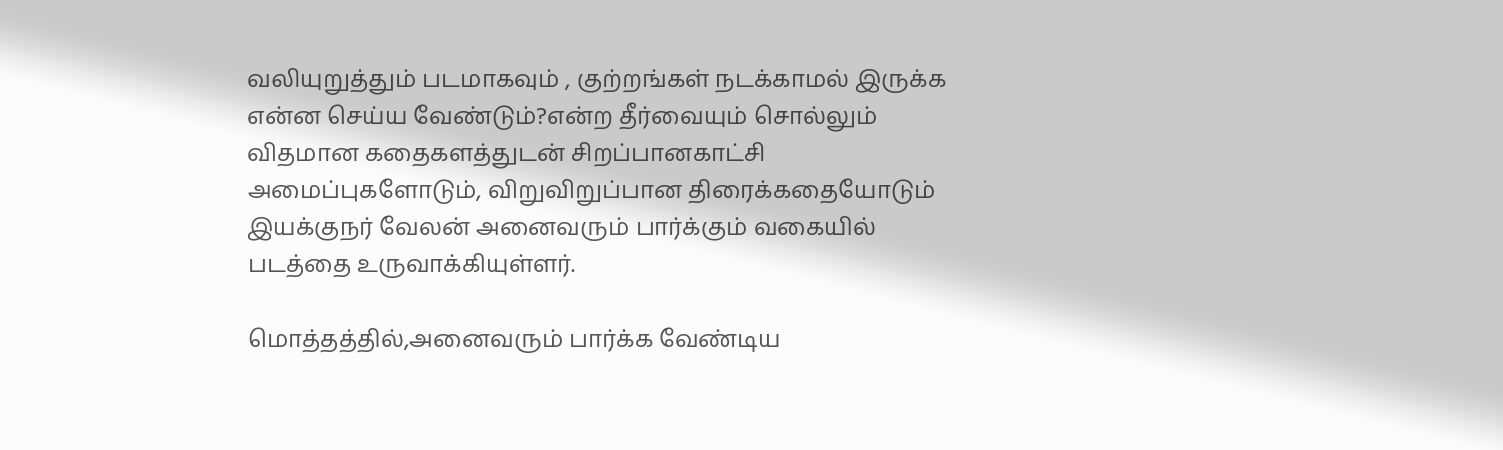வலியுறுத்தும் படமாகவும் , குற்றங்கள் நடக்காமல் இருக்க என்ன செய்ய வேண்டும்?என்ற தீர்வையும் சொல்லும் விதமான கதைகளத்துடன் சிறப்பானகாட்சி அமைப்புகளோடும், விறுவிறுப்பான திரைக்கதையோடும் இயக்குநர் வேலன் அனைவரும் பார்க்கும் வகையில் படத்தை உருவாக்கியுள்ளர்.

மொத்தத்தில்,அனைவரும் பார்க்க வேண்டிய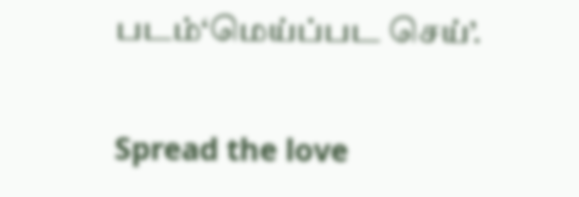படம்‘மெய்ப்பட செய்’.

Spread the love